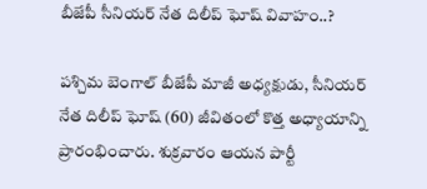బీజేపీ సీనియర్ నేత దిలీప్ ఘోష్ వివాహం..?

పశ్చిమ బెంగాల్ బీజేపీ మాజీ అధ్యక్షుడు, సీనియర్ నేత దిలీప్ ఘోష్ (60) జీవితంలో కొత్త అధ్యాయాన్ని ప్రారంభించారు. శుక్రవారం ఆయన పార్టీ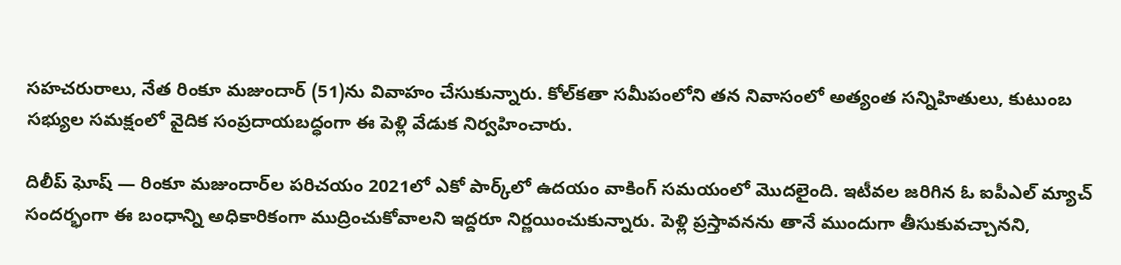సహచరురాలు, నేత రింకూ మజుందార్ (51)ను వివాహం చేసుకున్నారు. కోల్‌కతా సమీపంలోని తన నివాసంలో అత్యంత సన్నిహితులు, కుటుంబ సభ్యుల సమక్షంలో వైదిక సంప్రదాయబద్ధంగా ఈ పెళ్లి వేడుక నిర్వహించారు.

దిలీప్ ఘోష్ — రింకూ మజుందార్‌ల పరిచయం 2021లో ఎకో పార్క్‌లో ఉదయం వాకింగ్ సమయంలో మొదలైంది. ఇటీవల జరిగిన ఓ ఐపీఎల్ మ్యాచ్ సందర్భంగా ఈ బంధాన్ని అధికారికంగా ముద్రించుకోవాలని ఇద్దరూ నిర్ణయించుకున్నారు. పెళ్లి ప్రస్తావనను తానే ముందుగా తీసుకువచ్చానని,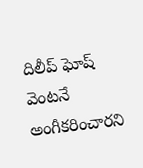దిలీప్ ఘోష్ వెంటనే అంగీకరించారని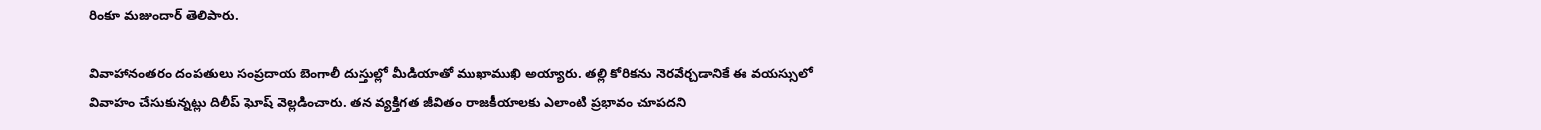రింకూ మజుందార్ తెలిపారు.

వివాహానంతరం దంపతులు సంప్రదాయ బెంగాలీ దుస్తుల్లో మీడియాతో ముఖాముఖి అయ్యారు. తల్లి కోరికను నెరవేర్చడానికే ఈ వయస్సులో వివాహం చేసుకున్నట్లు దిలీప్ ఘోష్ వెల్లడించారు. తన వ్యక్తిగత జీవితం రాజకీయాలకు ఎలాంటి ప్రభావం చూపదని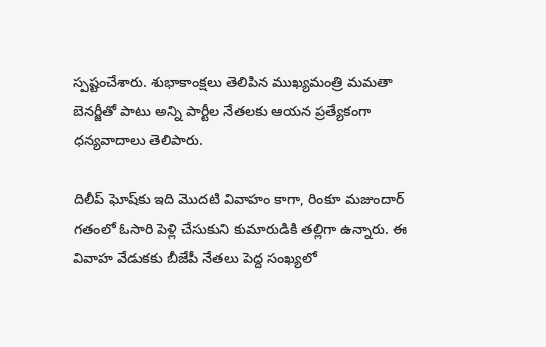స్పష్టంచేశారు. శుభాకాంక్షలు తెలిపిన ముఖ్యమంత్రి మమతా బెనర్జీతో పాటు అన్ని పార్టీల నేతలకు ఆయన ప్రత్యేకంగా ధన్యవాదాలు తెలిపారు.

దిలీప్ ఘోష్‌కు ఇది మొదటి వివాహం కాగా, రింకూ మజుందార్ గతంలో ఓసారి పెళ్లి చేసుకుని కుమారుడికి తల్లిగా ఉన్నారు. ఈ వివాహ వేడుకకు బీజేపీ నేతలు పెద్ద సంఖ్యలో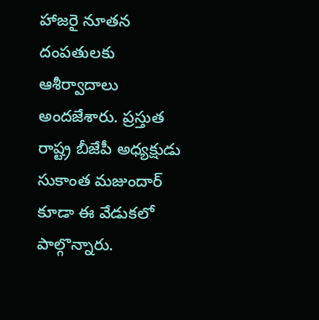హాజరై నూతన దంపతులకు ఆశీర్వాదాలు అందజేశారు. ప్రస్తుత రాష్ట్ర బీజేపీ అధ్యక్షుడు సుకాంత మజుందార్ కూడా ఈ వేడుకలో పాల్గొన్నారు.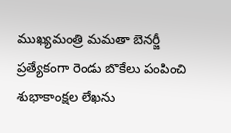ముఖ్యమంత్రి మమతా బెనర్జీ ప్రత్యేకంగా రెండు బొకేలు పంపించి శుభాకాంక్షల లేఖను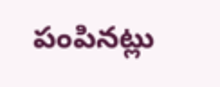పంపినట్లు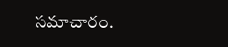సమాచారం.